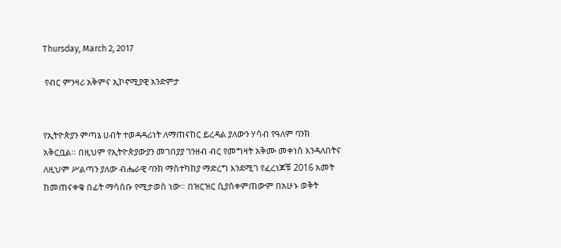Thursday, March 2, 2017

 የብር ምንዛሪ አቅምና ኢኮኖሚያዊ አንድምታ


የኢትዮጵያን ምጣኔ ሀብት ተወዳዳሪነት ለማጠናከር ይረዳል ያለውን ሃሳብ የዓለም ባንክ አቅርቧል። በዚህም የኢትዮጵያውያን መገበያያ ገንዘብ ብር የመግዛት አቅሙ መቀነስ እንዳለበትና ለዚህም ሥልጣን ያለው ብሔራዊ ባንክ ማስተካከያ ማድረግ እንደሚገ የፈረነጆቹ 2016 አመት ከመጠናቀቁ በፊት ማሳሰቡ የሚታወስ ነው። በዝርዝር ሲያስቀምጠውም በአሁኑ ወቅት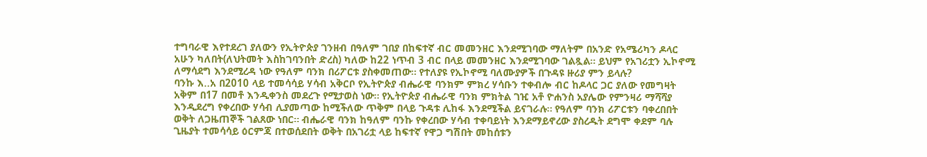ተግባራዊ እየተደረገ ያለውን የኢትዮጵያ ገንዘብ በዓለም ገበያ በከፍተኛ ብር መመንዘር እንደሚገባው ማለትም በአንድ የአሜሪካን ዶላር አሁን ካለበት(ለህትመት እስከገባንበት ድረስ) ካለው ከ22 ነጥብ 3 ብር በላይ መመንዘር እንደሚገባው ገልጿል። ይህም የአገሪቷን ኢኮኖሚ ለማሳደግ እንደሚረዳ ነው የዓለም ባንክ በሪፖርቱ ያስቀመጠው። የተለያዩ የኢኮኖሚ ባለሙያዎች በጉዳዩ ዙሪያ ምን ይላሉ?
ባንኩ እ..አ በ2010 ላይ ተመሳሳይ ሃሳብ አቅርቦ የኢትዮጵያ ብሔራዊ ባንክም ምክረ ሃሳቡን ተቀብሎ ብር ከዶላር ጋር ያለው የመግዛት አቅም በ17 በመቶ እንዲቀንስ መደረጉ የሚታወስ ነው። የኢትዮጵያ ብሔራዊ ባንክ ምክትል ገዢ አቶ ዮሐንስ አያሌው የምንዛሪ ማሻሻያ እንዲደረግ የቀረበው ሃሳብ ሊያመጣው ከሚችለው ጥቅም በላይ ጉዳቱ ሊከፋ እንደሚችል ይናገራሉ። የዓለም ባንክ ሪፖርቱን ባቀረበበት ወቅት ለጋዜጠኞች ገልጸው ነበር። ብሔራዊ ባንክ ከዓለም ባንኩ የቀረበው ሃሳብ ተቀባይነት እንደማይኖረው ያስረዱት ደግሞ ቀደም ባሉ ጊዜያት ተመሳሳይ ዕርምጃ በተወሰደበት ወቅት በአገሪቷ ላይ ከፍተኛ የዋጋ ግሽበት መከሰቱን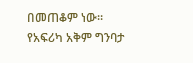በመጠቆም ነው።
የአፍሪካ አቅም ግንባታ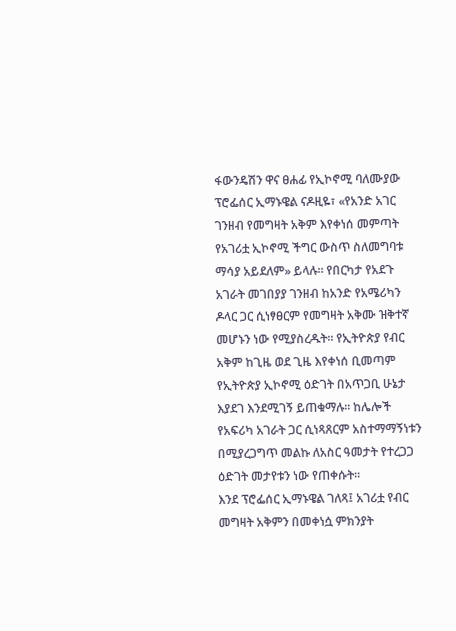ፋውንዴሽን ዋና ፀሐፊ የኢኮኖሚ ባለሙያው ፕሮፌሰር ኢማኑዌል ናዶዚዬ፣ «የአንድ አገር ገንዘብ የመግዛት አቅም እየቀነሰ መምጣት የአገሪቷ ኢኮኖሚ ችግር ውስጥ ስለመግባቱ ማሳያ አይደለም» ይላሉ። የበርካታ የአደጉ አገራት መገበያያ ገንዘብ ከአንድ የአሜሪካን ዶላር ጋር ሲነፃፀርም የመግዛት አቅሙ ዝቅተኛ መሆኑን ነው የሚያስረዱት። የኢትዮጵያ የብር አቅም ከጊዜ ወደ ጊዜ እየቀነሰ ቢመጣም የኢትዮጵያ ኢኮኖሚ ዕድገት በአጥጋቢ ሁኔታ እያደገ እንደሚገኝ ይጠቁማሉ። ከሌሎች የአፍሪካ አገራት ጋር ሲነጻጸርም አስተማማኝነቱን በሚያረጋግጥ መልኩ ለአስር ዓመታት የተረጋጋ ዕድገት መታየቱን ነው የጠቀሱት።
እንደ ፕሮፌሰር ኢማኑዌል ገለጻ፤ አገሪቷ የብር መግዛት አቅምን በመቀነሷ ምክንያት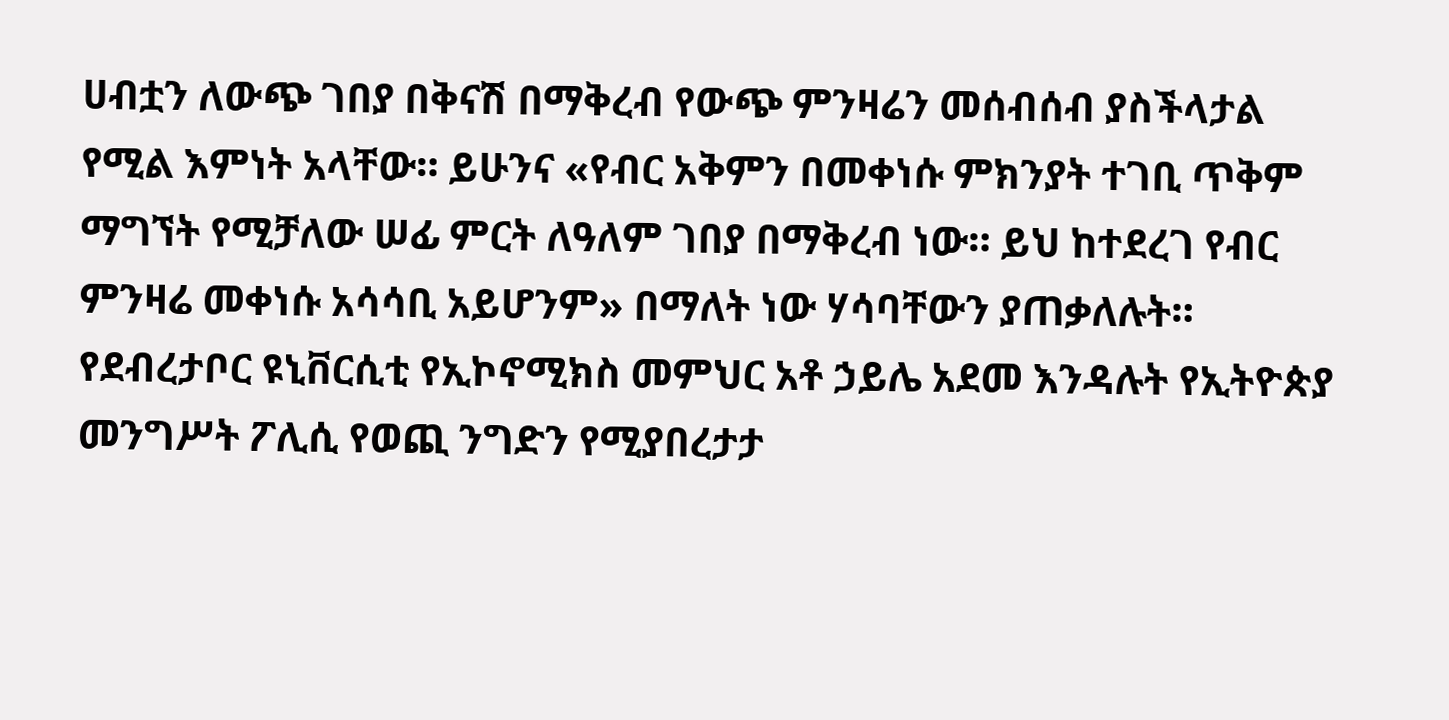ሀብቷን ለውጭ ገበያ በቅናሽ በማቅረብ የውጭ ምንዛሬን መሰብሰብ ያስችላታል የሚል እምነት አላቸው። ይሁንና «የብር አቅምን በመቀነሱ ምክንያት ተገቢ ጥቅም ማግኘት የሚቻለው ሠፊ ምርት ለዓለም ገበያ በማቅረብ ነው። ይህ ከተደረገ የብር ምንዛሬ መቀነሱ አሳሳቢ አይሆንም» በማለት ነው ሃሳባቸውን ያጠቃለሉት።
የደብረታቦር ዩኒቨርሲቲ የኢኮኖሚክስ መምህር አቶ ኃይሌ አደመ እንዳሉት የኢትዮጵያ መንግሥት ፖሊሲ የወጪ ንግድን የሚያበረታታ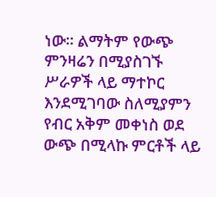ነው። ልማትም የውጭ ምንዛሬን በሚያስገኙ ሥራዎች ላይ ማተኮር እንደሚገባው ስለሚያምን የብር አቅም መቀነስ ወደ ውጭ በሚላኩ ምርቶች ላይ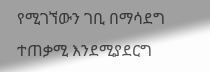የሚገኘውን ገቢ በማሳደግ ተጠቃሚ እንደሚያደርግ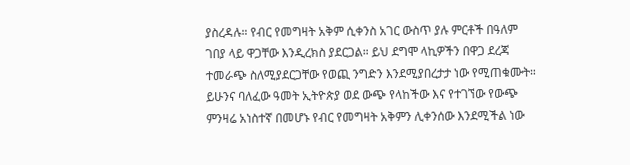ያስረዳሉ። የብር የመግዛት አቅም ሲቀንስ አገር ውስጥ ያሉ ምርቶች በዓለም ገበያ ላይ ዋጋቸው እንዲረክስ ያደርጋል። ይህ ደግሞ ላኪዎችን በዋጋ ደረጃ ተመራጭ ስለሚያደርጋቸው የወጪ ንግድን እንደሚያበረታታ ነው የሚጠቁሙት።
ይሁንና ባለፈው ዓመት ኢትዮጵያ ወደ ውጭ የላከችው እና የተገኘው የውጭ ምንዛሬ አነስተኛ በመሆኑ የብር የመግዛት አቅምን ሊቀንሰው እንደሚችል ነው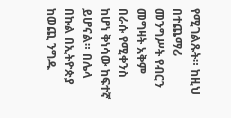የሚገልጹት። ከዚህ በተጨማሪ መንግሥት የብርን መግዛት አቅም በራሱ የሚቀንስ ከሆነ ቅነሳው ከፍተኛ ይሆናል። በሌላ በኩል በኢትዮጵያ ከወጪ ንግዱ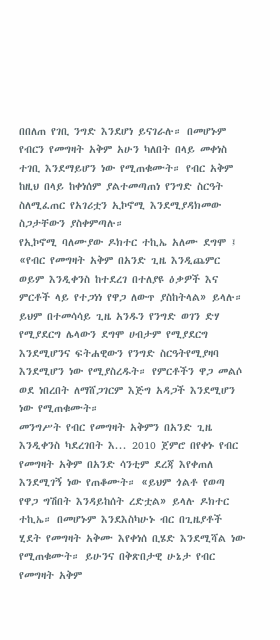በበለጠ የገቢ ንግድ እንደሆነ ይናገራሉ። በመሆኑም የብርን የመግዛት አቅም አሁን ካለበት በላይ መቀነስ ተገቢ እንደማይሆን ነው የሚጠቁሙት። የብር አቅም ከዚህ በላይ ከቀነሰም ያልተመጣጠነ የንግድ ስርዓት ስለሚፈጠር የአገሪቷን ኢኮኖሚ እንደሚያዳክመው ስጋታቸውን ያስቀምጣሉ።
የኢኮኖሚ ባለሙያው ዶክተር ተኪኤ አለሙ ደግሞ ፤ «የብር የመግዛት አቅም በአንድ ጊዜ እንዲጨምር ወይም እንዲቀንስ ከተደረገ በተለያዩ ዕቃዎች እና ምርቶች ላይ የተጋነነ የዋጋ ለውጥ ያስከትላል» ይላሉ። ይህም በተመሳሳይ ጊዜ አንዱን የንግድ ወገን ድሃ የሚያደርግ ሌላውን ደግሞ ሀብታም የሚያደርግ እንደሚሆንና ፍትሐዊውን የንግድ ስርዓትየሚያዛባ እንደሚሆን ነው የሚያስረዱት። የምርቶችን ዋጋ መልሶ ወደ ነበረበት ለማሸጋገርም እጅግ አዳጋች እንደሚሆን ነው የሚጠቁሙት።
መንግሥት የብር የመግዛት አቅምን በአንድ ጊዜ እንዲቀንስ ካደረገበት እ... 2010 ጀምሮ በየቀኑ የብር የመግዛት አቅም በአንድ ሳንቲም ደረጃ እየቀጠለ እንደሚገኝ ነው የጠቆሙት። «ይህም ጎልቶ የወጣ የዋጋ ግሽበት እንዳይከሰት ረድቷል» ይላሉ ዶክተር ተኪኤ። በመሆኑም እንደእስካሁኑ ብር በጊዜያቶች ሂደት የመግዛት አቅሙ እየቀነሰ ቢሄድ እንደሚሻል ነው የሚጠቁሙት። ይሁንና በቅጽበታዊ ሁኔታ የብር የመግዛት አቅም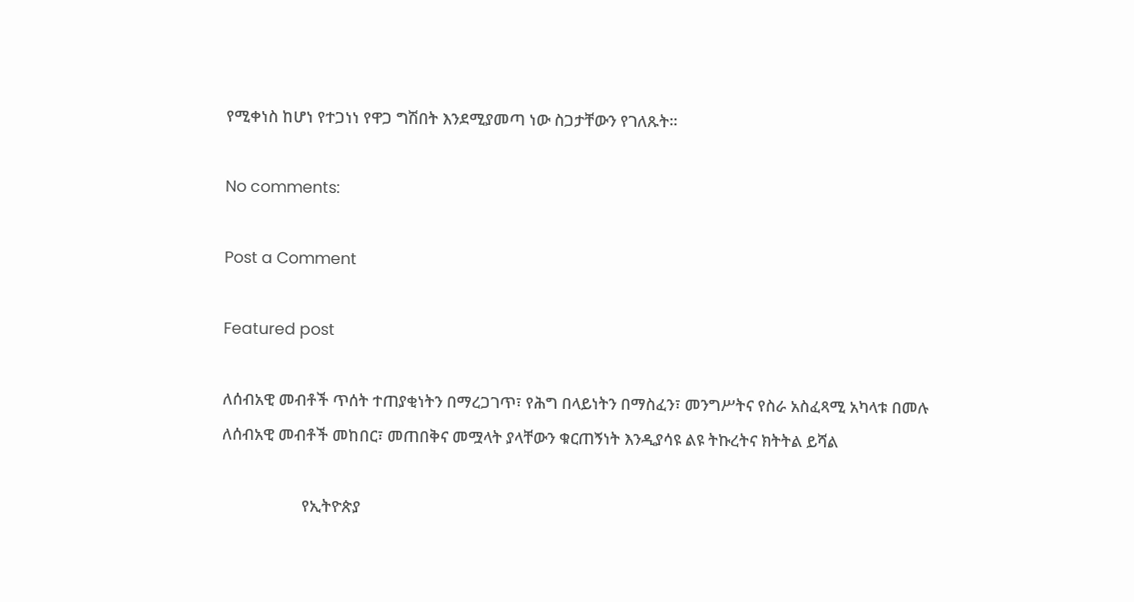የሚቀነስ ከሆነ የተጋነነ የዋጋ ግሽበት እንደሚያመጣ ነው ስጋታቸውን የገለጹት።

No comments:

Post a Comment

Featured post

ለሰብአዊ መብቶች ጥሰት ተጠያቂነትን በማረጋገጥ፣ የሕግ በላይነትን በማስፈን፣ መንግሥትና የስራ አስፈጻሚ አካላቱ በመሉ ለሰብአዊ መብቶች መከበር፣ መጠበቅና መሟላት ያላቸውን ቁርጠኝነት እንዲያሳዩ ልዩ ትኩረትና ክትትል ይሻል

                    የኢትዮጵያ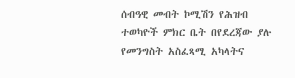ሰብዓዊ መብት ኮሚሽን የሕዝብ ተወካዮች ምክር ቤት በየደረጃው ያሉ የመንግስት አስፈጻሚ አካላትና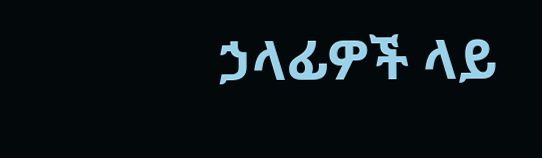ኃላፊዎች ላይ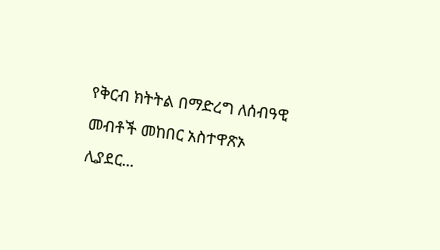የቅርብ ክትትል በማድረግ ለሰብዓዊ መብቶች መከበር አስተዋጽኦ ሊያደር...